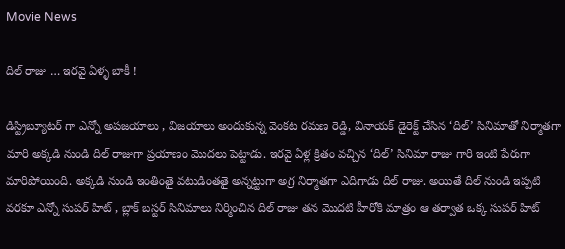Movie News

దిల్ రాజు … ఇరవై ఏళ్ళ బాకీ !

డిస్ట్రిబ్యూటర్ గా ఎన్నో అపజయాలు , విజయాలు అందుకున్న వెంకట రమణ రెడ్డి, వినాయక్ డైరెక్ట్ చేసిన ‘దిల్’ సినిమాతో నిర్మాతగా మారి అక్కడి నుండి దిల్ రాజుగా ప్రయాణం మొదలు పెట్టాడు. ఇరవై ఏళ్ల క్రితం వచ్చిన ‘దిల్’ సినిమా రాజు గారి ఇంటి పేరుగా మారిపోయింది. అక్కడి నుండి ఇంతింతై వటుడింతతై అన్నట్టుగా అగ్ర నిర్మాతగా ఎదిగాడు దిల్ రాజు. అయితే దిల్ నుండి ఇప్పటి వరకూ ఎన్నో సుపర్ హిట్ , బ్లాక్ బస్టర్ సినిమాలు నిర్మించిన దిల్ రాజు తన మొదటి హీరోకి మాత్రం ఆ తర్వాత ఒక్క సుపర్ హిట్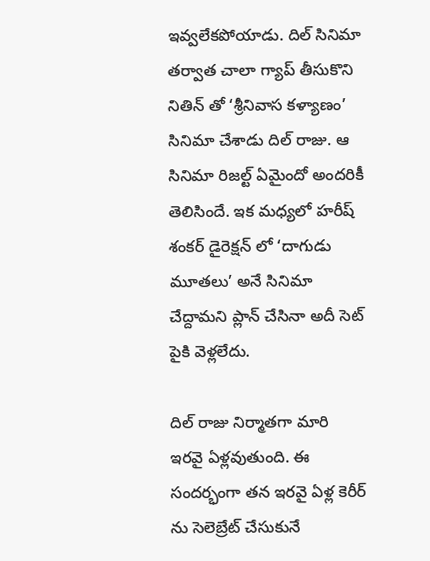ఇవ్వలేకపోయాడు. దిల్ సినిమా తర్వాత చాలా గ్యాప్ తీసుకొని నితిన్ తో ‘శ్రీనివాస కళ్యాణం’ సినిమా చేశాడు దిల్ రాజు. ఆ సినిమా రిజల్ట్ ఏమైందో అందరికీ తెలిసిందే. ఇక మధ్యలో హరీష్ శంకర్ డైరెక్షన్ లో ‘దాగుడు మూతలు’ అనే సినిమా చేద్దామని ప్లాన్ చేసినా అదీ సెట్ పైకి వెళ్లలేదు.

దిల్ రాజు నిర్మాతగా మారి ఇరవై ఏళ్లవుతుంది. ఈ సందర్భంగా తన ఇరవై ఏళ్ల కెరీర్ ను సెలెబ్రేట్ చేసుకునే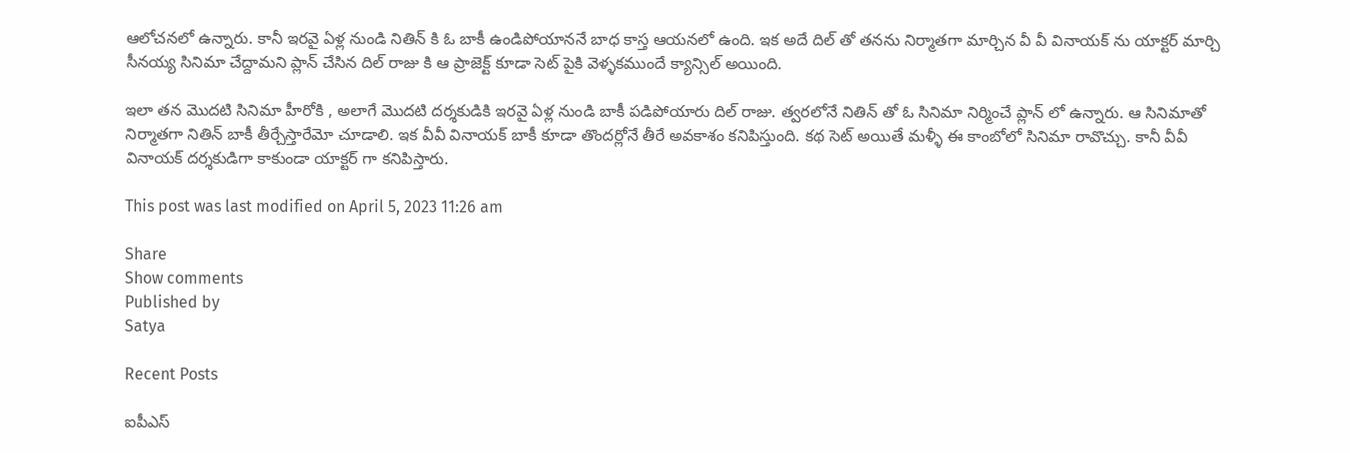ఆలోచనలో ఉన్నారు. కానీ ఇరవై ఏళ్ల నుండి నితిన్ కి ఓ బాకీ ఉండిపోయాననే బాధ కాస్త ఆయనలో ఉంది. ఇక అదే దిల్ తో తనను నిర్మాతగా మార్చిన వీ వీ వినాయక్ ను యాక్టర్ మార్చి సీనయ్య సినిమా చేద్దామని ప్లాన్ చేసిన దిల్ రాజు కి ఆ ప్రాజెక్ట్ కూడా సెట్ పైకి వెళ్ళకముందే క్యాన్సిల్ అయింది.

ఇలా తన మొదటి సినిమా హీరోకి , అలాగే మొదటి దర్శకుడికి ఇరవై ఏళ్ల నుండి బాకీ పడిపోయారు దిల్ రాజు. త్వరలోనే నితిన్ తో ఓ సినిమా నిర్మించే ప్లాన్ లో ఉన్నారు. ఆ సినిమాతో నిర్మాతగా నితిన్ బాకీ తీర్చేస్తారేమో చూడాలి. ఇక వీవీ వినాయక్ బాకీ కూడా తొందర్లోనే తీరే అవకాశం కనిపిస్తుంది. కథ సెట్ అయితే మళ్ళీ ఈ కాంబోలో సినిమా రావొచ్చు. కానీ వీవీ వినాయక్ దర్శకుడిగా కాకుండా యాక్టర్ గా కనిపిస్తారు.

This post was last modified on April 5, 2023 11:26 am

Share
Show comments
Published by
Satya

Recent Posts

ఐపీఎస్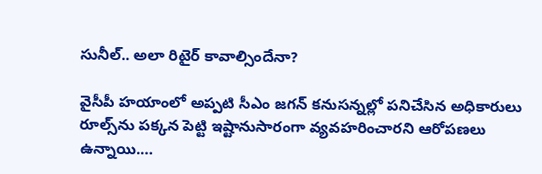సునీల్.. అలా రిటైర్ కావాల్సిందేనా?

వైసీపీ హయాంలో అప్పటి సీఎం జగన్ కనుసన్నల్లో పనిచేసిన అధికారులు రూల్స్‌ను పక్కన పెట్టి ఇష్టానుసారంగా వ్యవహరించారని ఆరోపణలు ఉన్నాయి.…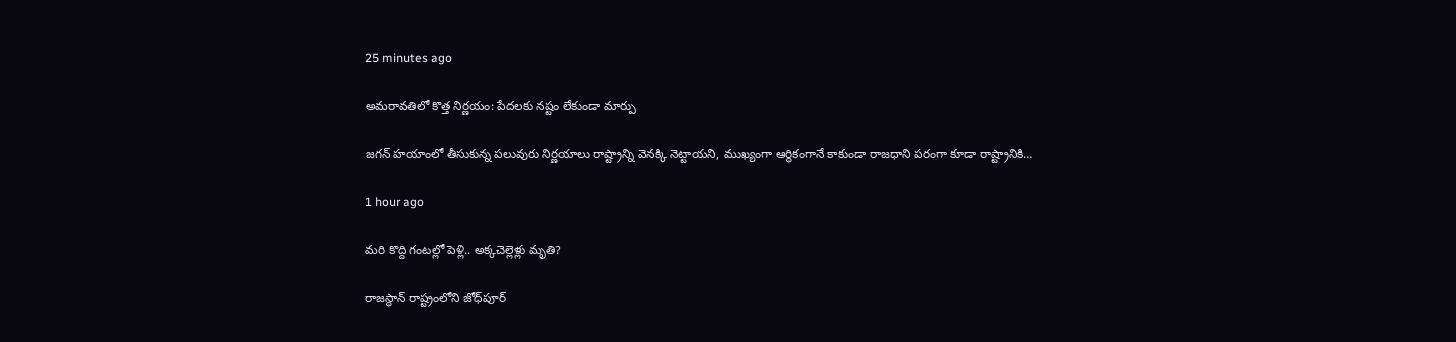25 minutes ago

అమరావతిలో కొత్త నిర్ణయం: పేదలకు నష్టం లేకుండా మార్పు

జగన్ హయాంలో తీసుకున్న పలువురు నిర్ణయాలు రాష్ట్రాన్ని వెనక్కి నెట్టాయని, ముఖ్యంగా ఆర్థికంగానే కాకుండా రాజధాని పరంగా కూడా రాష్ట్రానికి…

1 hour ago

మరి కొద్ది గంటల్లో పెళ్లి.. అక్కచెల్లెళ్లు మృతి?

రాజస్థాన్ రాష్ట్రంలోని జోధ్‌పూర్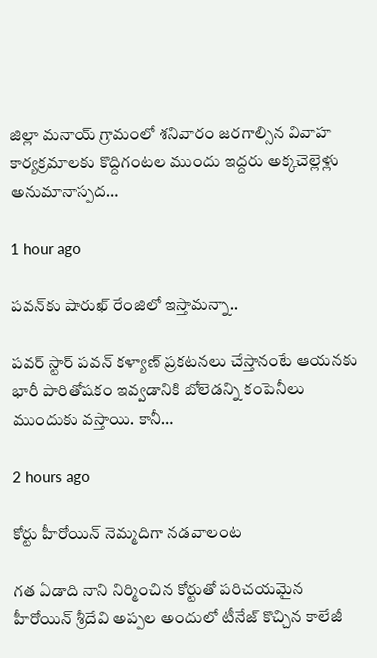జిల్లా మనాయ్ గ్రామంలో శనివారం జరగాల్సిన వివాహ కార్యక్రమాలకు కొద్దిగంటల ముందు ఇద్దరు అక్కచెల్లెళ్లు అనుమానాస్పద…

1 hour ago

ప‌వ‌న్‌కు షారుఖ్ రేంజిలో ఇస్తామ‌న్నా..

ప‌వ‌ర్ స్టార్ ప‌వ‌న్ క‌ళ్యాణ్ ప్ర‌క‌ట‌న‌లు చేస్తానంటే ఆయ‌న‌కు భారీ పారితోష‌కం ఇవ్వ‌డానికి బోలెడ‌న్ని కంపెనీలు ముందుకు వ‌స్తాయి. కానీ…

2 hours ago

కోర్టు హీరోయిన్ నెమ్మదిగా నడవాలంట

గత ఏడాది నాని నిర్మించిన కోర్టుతో పరిచయమైన హీరోయిన్ శ్రీదేవి అప్పల అందులో టీనేజ్ కొచ్చిన కాలేజీ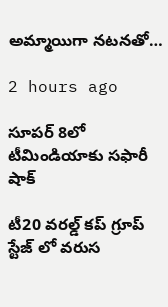అమ్మాయిగా నటనతో…

2 hours ago

సూపర్ 8లో టీమిండియాకు సఫారీ షాక్

టీ20 వరల్డ్ కప్ గ్రూప్ స్టేజ్ లో వరుస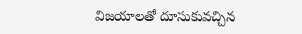విజయాలతో దూసుకువచ్చిన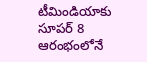టీమిండియాకు సూపర్ 8 ఆరంభంలోనే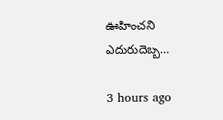ఊహించని ఎదురుదెబ్బ…

3 hours ago